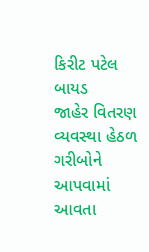કિરીટ પટેલ બાયડ
જાહેર વિતરણ વ્યવસ્થા હેઠળ ગરીબોને આપવામાં આવતા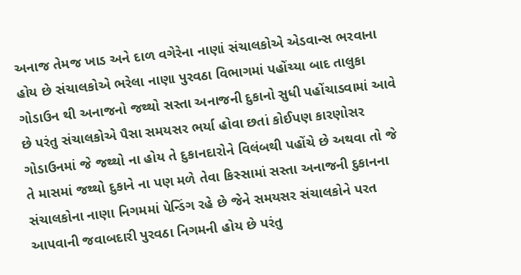અનાજ તેમજ ખાડ અને દાળ વગેરેના નાણાં સંચાલકોએ એડવાન્સ ભરવાના હોય છે સંચાલકોએ ભરેલા નાણા પુરવઠા વિભાગમાં પહોંચ્યા બાદ તાલુકા ગોડાઉન થી અનાજનો જથ્થો સસ્તા અનાજની દુકાનો સુધી પહોંચાડવામાં આવે છે પરંતુ સંચાલકોએ પૈસા સમયસર ભર્યા હોવા છતાં કોઈપણ કારણોસર ગોડાઉનમાં જે જથ્થો ના હોય તે દુકાનદારોને વિલંબથી પહોંચે છે અથવા તો જે તે માસમાં જથ્થો દુકાને ના પણ મળે તેવા કિસ્સામાં સસ્તા અનાજની દુકાનના સંચાલકોના નાણા નિગમમાં પેન્ડિંગ રહે છે જેને સમયસર સંચાલકોને પરત આપવાની જવાબદારી પુરવઠા નિગમની હોય છે પરંતુ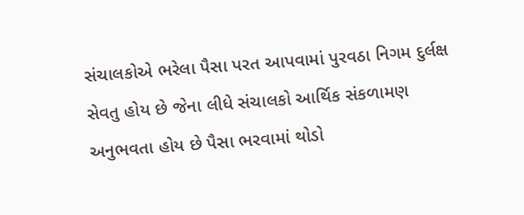સંચાલકોએ ભરેલા પૈસા પરત આપવામાં પુરવઠા નિગમ દુર્લક્ષ સેવતુ હોય છે જેના લીધે સંચાલકો આર્થિક સંકળામણ અનુભવતા હોય છે પૈસા ભરવામાં થોડો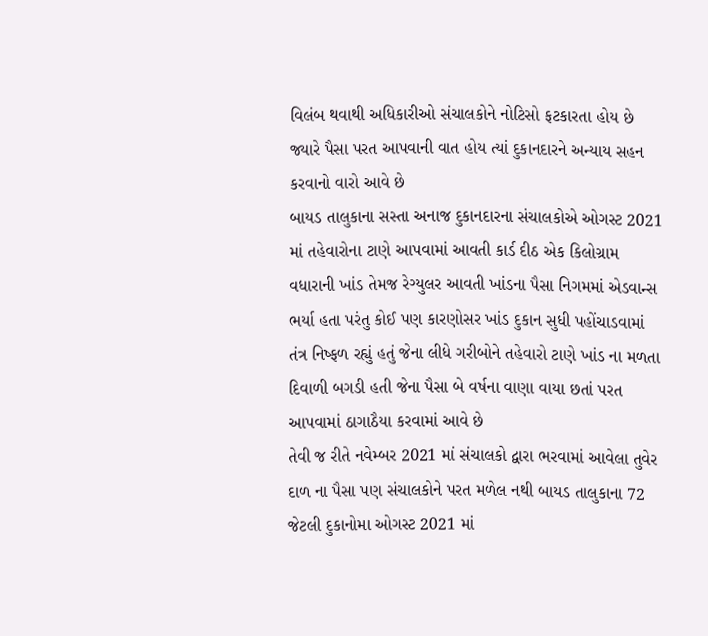વિલંબ થવાથી અધિકારીઓ સંચાલકોને નોટિસો ફટકારતા હોય છે જ્યારે પૈસા પરત આપવાની વાત હોય ત્યાં દુકાનદારને અન્યાય સહન કરવાનો વારો આવે છે
બાયડ તાલુકાના સસ્તા અનાજ દુકાનદારના સંચાલકોએ ઓગસ્ટ 2021 માં તહેવારોના ટાણે આપવામાં આવતી કાર્ડ દીઠ એક કિલોગ્રામ વધારાની ખાંડ તેમજ રેગ્યુલર આવતી ખાંડના પૈસા નિગમમાં એડવાન્સ ભર્યા હતા પરંતુ કોઈ પણ કારણોસર ખાંડ દુકાન સુધી પહોંચાડવામાં તંત્ર નિષ્ફળ રહ્યું હતું જેના લીધે ગરીબોને તહેવારો ટાણે ખાંડ ના મળતા દિવાળી બગડી હતી જેના પૈસા બે વર્ષના વાણા વાયા છતાં પરત આપવામાં ઠાગાઠૈયા કરવામાં આવે છે
તેવી જ રીતે નવેમ્બર 2021 માં સંચાલકો દ્વારા ભરવામાં આવેલા તુવેર દાળ ના પૈસા પણ સંચાલકોને પરત મળેલ નથી બાયડ તાલુકાના 72 જેટલી દુકાનોમા ઓગસ્ટ 2021 માં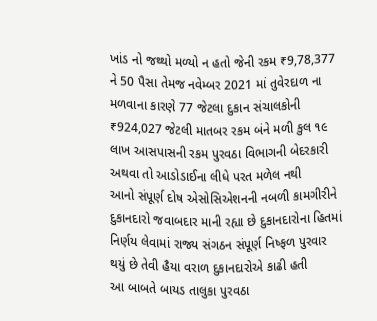ખાંડ નો જથ્થો મળ્યો ન હતો જેની રકમ ₹9,78,377 ને 50 પૈસા તેમજ નવેમ્બર 2021 માં તુવેરદાળ ના મળવાના કારણે 77 જેટલા દુકાન સંચાલકોની ₹924,027 જેટલી માતબર રકમ બંને મળી કુલ ૧૯ લાખ આસપાસની રકમ પુરવઠા વિભાગની બેદરકારી અથવા તો આડોડાઈના લીધે પરત મળેલ નથી
આનો સંપૂર્ણ દોષ એસોસિએશનની નબળી કામગીરીને દુકાનદારો જવાબદાર માની રહ્યા છે દુકાનદારોના હિતમાં નિર્ણય લેવામાં રાજ્ય સંગઠન સંપૂર્ણ નિષ્ફળ પુરવાર થયું છે તેવી હૈયા વરાળ દુકાનદારોએ કાઢી હતી
આ બાબતે બાયડ તાલુકા પુરવઠા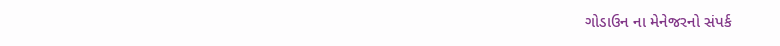ગોડાઉન ના મેનેજરનો સંપર્ક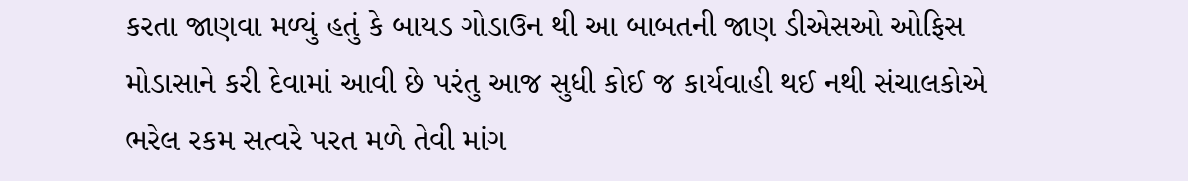કરતા જાણવા મળ્યું હતું કે બાયડ ગોડાઉન થી આ બાબતની જાણ ડીએસઓ ઓફિસ મોડાસાને કરી દેવામાં આવી છે પરંતુ આજ સુધી કોઈ જ કાર્યવાહી થઈ નથી સંચાલકોએ ભરેલ રકમ સત્વરે પરત મળે તેવી માંગ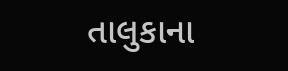તાલુકાના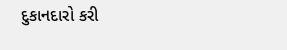દુકાનદારો કરી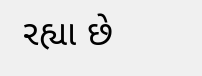રહ્યા છે